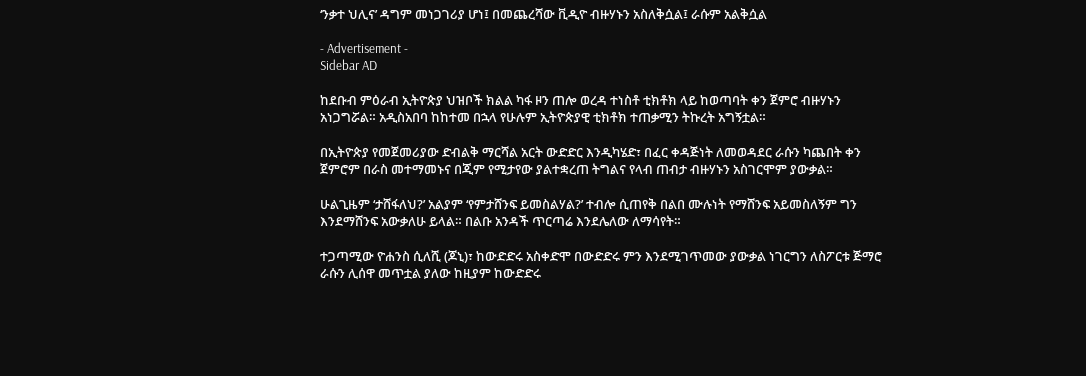‘ንቃተ ህሊና’ ዳግም መነጋገሪያ ሆነ፤ በመጨረሻው ቪዲዮ ብዙሃኑን አስለቅሷል፤ ራሱም አልቅሷል

- Advertisement -
Sidebar AD

ከደቡብ ምዕራብ ኢትዮጵያ ህዝቦች ክልል ካፋ ዞን ጠሎ ወረዳ ተነስቶ ቲክቶክ ላይ ከወጣባት ቀን ጀምሮ ብዙሃኑን አነጋግሯል። አዲስአበባ ከከተመ በኋላ የሁሉም ኢትዮጵያዊ ቲክቶክ ተጠቃሚን ትኩረት አግኝቷል።

በኢትዮጵያ የመጀመሪያው ድብልቅ ማርሻል አርት ውድድር እንዲካሄድ፣ በፈር ቀዳጅነት ለመወዳደር ራሱን ካጨበት ቀን ጀምሮም በራስ መተማመኑና በጂም የሚታየው ያልተቋረጠ ትግልና የላብ ጠብታ ብዙሃኑን አስገርሞም ያውቃል።

ሁልጊዜም ‘ታሸፋለህ?’ አልያም ‘የምታሸንፍ ይመስልሃል?’ ተብሎ ሲጠየቅ በልበ ሙሉነት የማሸንፍ አይመስለኝም ግን እንደማሸንፍ አውቃለሁ ይላል። በልቡ አንዳች ጥርጣሬ እንደሌለው ለማሳየት።

ተጋጣሚው ዮሐንስ ሲለሺ (ጆኒ)፣ ከውድድሩ አስቀድሞ በውድድሩ ምን እንደሚገጥመው ያውቃል ነገርግን ለስፖርቱ ጅማሮ ራሱን ሊሰዋ መጥቷል ያለው ከዚያም ከውድድሩ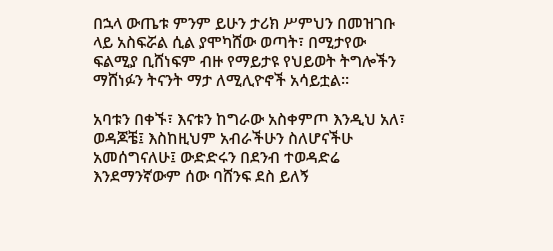በኋላ ውጤቱ ምንም ይሁን ታሪክ ሥምህን በመዝገቡ ላይ አስፍሯል ሲል ያሞካሸው ወጣት፣ በሚታየው ፍልሚያ ቢሸነፍም ብዙ የማይታዩ የህይወት ትግሎችን ማሸነፉን ትናንት ማታ ለሚሊዮኖች አሳይቷል።

አባቱን በቀኙ፣ እናቱን ከግራው አስቀምጦ እንዲህ አለ፣ ወዳጆቼ፤ እስከዚህም አብራችሁን ስለሆናችሁ አመሰግናለሁ፤ ውድድሩን በደንብ ተወዳድሬ እንደማንኛውም ሰው ባሸንፍ ደስ ይለኝ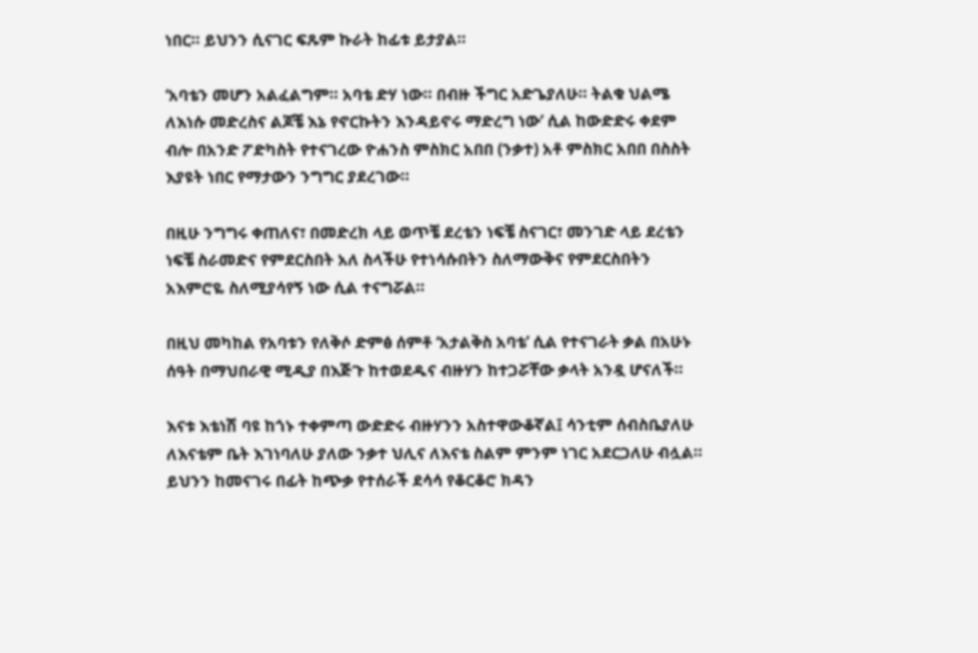ነበር። ይህንን ሲናገር ፍጹም ኩራት ከፊቱ ይታያል።

‘አባቴን መሆን አልፈልግም። አባቴ ድሃ ነው። በብዙ ችግር አድጌያለሁ። ትልቁ ህልሜ ለእነሱ መድረስና ልጆቼ እኔ የኖርኩትን እንዳይኖሩ ማድረግ ነው’ ሲል ከውድድሩ ቀደም ብሎ በአንድ ፖድካስት የተናገረው ዮሐንስ ምስክር አበበ (ንቃተ) አቶ ምስክር አበበ በስስት እያዩት ነበር የማታውን ንግግር ያደረገው።

በዚሁ ንግግሩ ቀጠለና፣ በመድረክ ላይ ወጥቼ ደረቴን ነፍቼ ስናገር፣ መንገድ ላይ ደረቴን ነፍቼ ስራመድና የምደርስበት አለ ስላችሁ የተነሳሱበትን ስለማውቅና የምደርስበትን አእምሮዬ ስለሚያሳየኝ ነው ሲል ተናግሯል።

በዚህ መካከል የአባቱን የለቅሶ ድምፅ ሰምቶ ‘አታልቅስ አባቴ’ ሲል የተናገራት ቃል በአሁኑ ሰዓት በማህበራዊ ሚዲያ በእጅጉ ከተወደዱና ብዙሃን ከተጋሯቸው ቃላት አንዷ ሆናለች።

እናቱ እቴነሽ ባዩ ከጎኑ ተቀምጣ ውድድሩ ብዙሃንን አስተዋውቆኛል፤ ሳንቲም ሰብስቤያለሁ ለእናቴም ቤት እገነባለሁ ያለው ንቃተ ህሊና ለእናቴ ስልም ምንም ነገር አደርጋለሁ ብሏል። ይህንን ከመናገሩ በፊት ከጭቃ የተሰራች ደሳሳ የቆርቆሮ ክዳን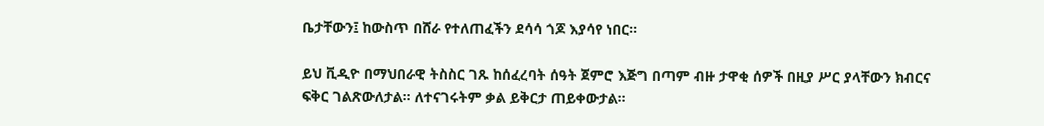ቤታቸውን፤ ከውስጥ በሸራ የተለጠፈችን ደሳሳ ጎጆ እያሳየ ነበር።

ይህ ቪዲዮ በማህበራዊ ትስስር ገጹ ከሰፈረባት ሰዓት ጀምሮ እጅግ በጣም ብዙ ታዋቂ ሰዎች በዚያ ሥር ያላቸውን ክብርና ፍቅር ገልጽውለታል። ለተናገሩትም ቃል ይቅርታ ጠይቀውታል።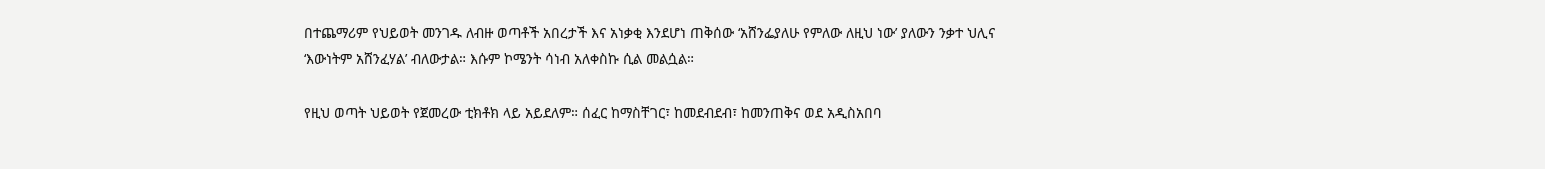በተጨማሪም የህይወት መንገዱ ለብዙ ወጣቶች አበረታች እና አነቃቂ እንደሆነ ጠቅሰው ‘አሸንፌያለሁ የምለው ለዚህ ነው’ ያለውን ንቃተ ህሊና ‘እውነትም አሸንፈሃል’ ብለውታል። እሱም ኮሜንት ሳነብ አለቀስኩ ሲል መልሷል።

የዚህ ወጣት ህይወት የጀመረው ቲክቶክ ላይ አይደለም። ሰፈር ከማስቸገር፣ ከመደብደብ፣ ከመንጠቅና ወደ አዲስአበባ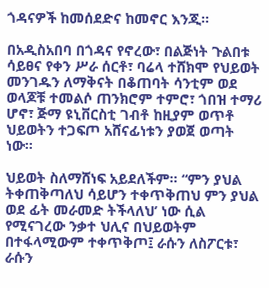ጎዳናዎች ከመሰደድና ከመኖር እንጂ።

በአዲስአበባ በጎዳና የኖረው፣ በልጅነት ጉልበቱ ሳይፀና የቀን ሥራ ሰርቶ፣ ባሬላ ተሸክሞ የህይወት መንገዱን ለማቅናት በቆጠባት ሳንቲም ወደ ወላጆቹ ተመልሶ ጠንክሮም ተምሮ፣ ጎበዝ ተማሪ ሆኖ፣ ጅማ ዩኒቨርስቲ ገብቶ ከዚያም ወጥቶ ህይወትን ተጋፍጦ አሸናፊነቱን ያወጀ ወጣት ነው።

ህይወት ስለማሸነፍ አይደለችም። “ምን ያህል ትቀጠቅጣለህ ሳይሆን ተቀጥቅጠህ ምን ያህል ወደ ፊት መራመድ ትችላለህ’ ነው ሲል የሚናገረው ንቃተ ህሊና በህይወትም በተፋላሚውም ተቀጥቅጦ፤ ራሱን ለስፖርቱ፣ ራሱን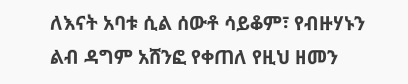ለእናት አባቱ ሲል ሰውቶ ሳይቆም፣ የብዙሃኑን ልብ ዳግም አሸንፎ የቀጠለ የዚህ ዘመን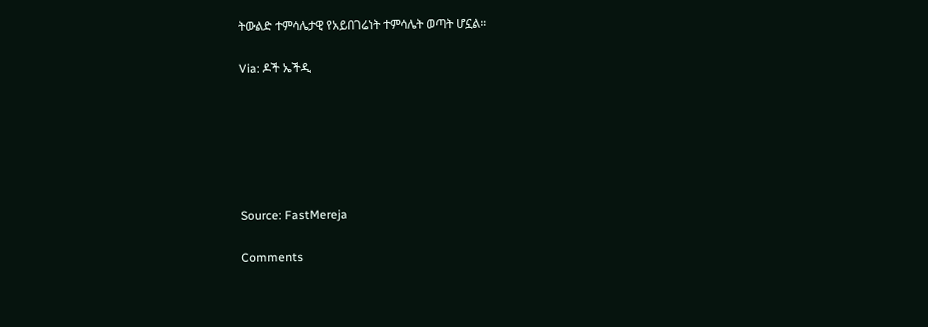ትውልድ ተምሳሌታዊ የአይበገሬነት ተምሳሌት ወጣት ሆኗል።

Via: ዶች ኤችዲ






Source: FastMereja

Comments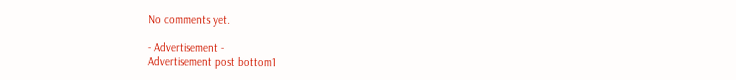No comments yet.

- Advertisement -
Advertisement post bottom1